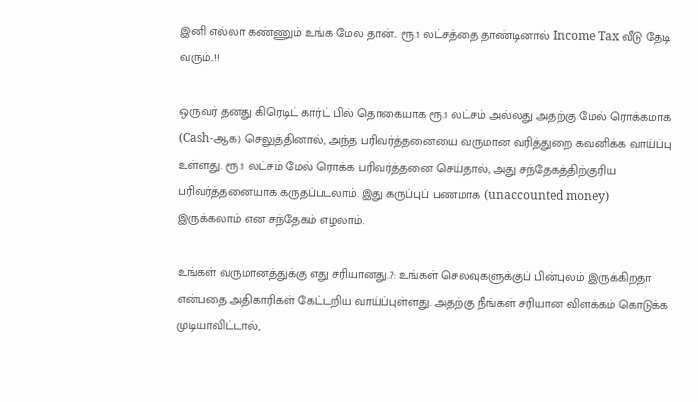இனி எல்லா கண்ணும் உங்க மேல தான்.. ரூ.1 லட்சத்தை தாண்டினால் Income Tax வீடு தேடி வரும்..!!

ஒருவர் தனது கிரெடிட் கார்ட் பில் தொகையாக ரூ.1 லட்சம் அல்லது அதற்கு மேல் ரொக்கமாக (Cash-ஆக) செலுத்தினால், அந்த பரிவர்த்தனையை வருமான வரித்துறை கவனிக்க வாய்ப்பு உள்ளது. ரூ.1 லட்சம் மேல் ரொக்க பரிவர்த்தனை செய்தால், அது சந்தேகத்திற்குரிய பரிவர்த்தனையாக கருதப்படலாம். இது கருப்புப் பணமாக (unaccounted money) இருக்கலாம் என சந்தேகம் எழலாம்.

உங்கள் வருமானத்துக்கு எது சரியானது..?: உங்கள் செலவுகளுக்குப் பின்புலம் இருக்கிறதா என்பதை அதிகாரிகள் கேட்டறிய வாய்ப்புள்ளது. அதற்கு நீங்கள் சரியான விளக்கம் கொடுக்க முடியாவிட்டால்,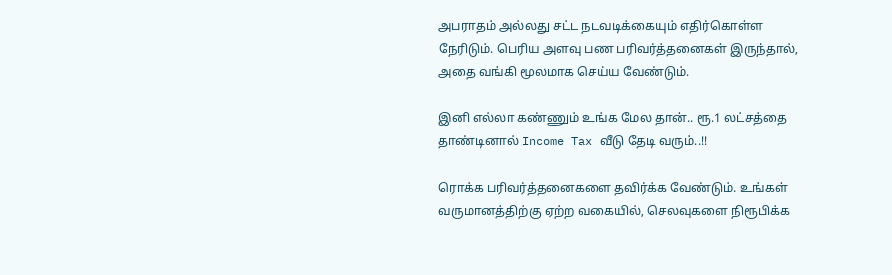அபராதம் அல்லது சட்ட நடவடிக்கையும் எதிர்கொள்ள நேரிடும். பெரிய அளவு பண பரிவர்த்தனைகள் இருந்தால், அதை வங்கி மூலமாக செய்ய வேண்டும்.

இனி எல்லா கண்ணும் உங்க மேல தான்.. ரூ.1 லட்சத்தை தாண்டினால் Income Tax வீடு தேடி வரும்..!!

ரொக்க பரிவர்த்தனைகளை தவிர்க்க வேண்டும். உங்கள் வருமானத்திற்கு ஏற்ற வகையில், செலவுகளை நிரூபிக்க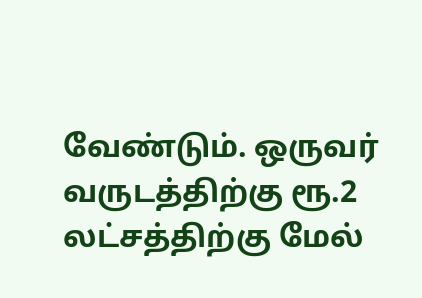வேண்டும். ஒருவர் வருடத்திற்கு ரூ.2 லட்சத்திற்கு மேல்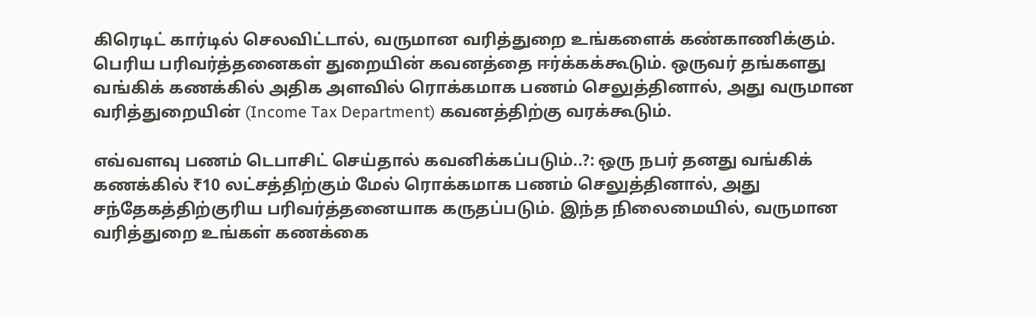கிரெடிட் கார்டில் செலவிட்டால், வருமான வரித்துறை உங்களைக் கண்காணிக்கும். பெரிய பரிவர்த்தனைகள் துறையின் கவனத்தை ஈர்க்கக்கூடும். ஒருவர் தங்களது வங்கிக் கணக்கில் அதிக அளவில் ரொக்கமாக பணம் செலுத்தினால், அது வருமான வரித்துறையின் (Income Tax Department) கவனத்திற்கு வரக்கூடும்.

எவ்வளவு பணம் டெபாசிட் செய்தால் கவனிக்கப்படும்..?: ஒரு நபர் தனது வங்கிக் கணக்கில் ₹10 லட்சத்திற்கும் மேல் ரொக்கமாக பணம் செலுத்தினால், அது சந்தேகத்திற்குரிய பரிவர்த்தனையாக கருதப்படும். இந்த நிலைமையில், வருமான வரித்துறை உங்கள் கணக்கை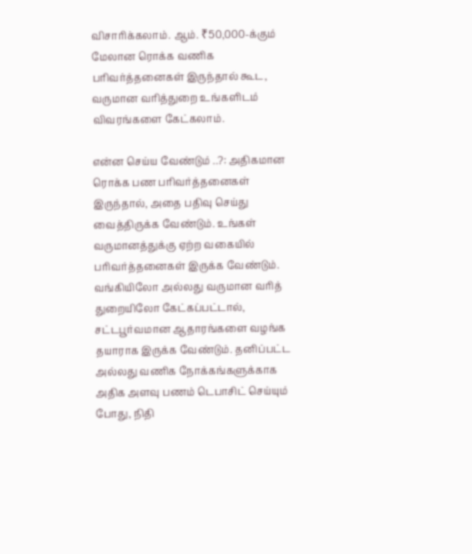விசாரிக்கலாம். ஆம். ₹50,000-க்கும் மேலான ரொக்க வணிக பரிவர்த்தனைகள் இருந்தால் கூட, வருமான வரித்துறை உங்களிடம் விவரங்களை கேட்கலாம்.

என்ன செய்ய வேண்டும் ..?: அதிகமான ரொக்க பண பரிவர்த்தனைகள் இருந்தால், அதை பதிவு செய்து வைத்திருக்க வேண்டும். உங்கள் வருமானத்துக்கு ஏற்ற வகையில் பரிவர்த்தனைகள் இருக்க வேண்டும். வங்கியிலோ அல்லது வருமான வரித் துறையிலோ கேட்கப்பட்டால், சட்டபூர்வமான ஆதாரங்களை வழங்க தயாராக இருக்க வேண்டும். தனிப்பட்ட அல்லது வணிக நோக்கங்களுக்காக அதிக அளவு பணம் டெபாசிட் செய்யும் போது, நிதி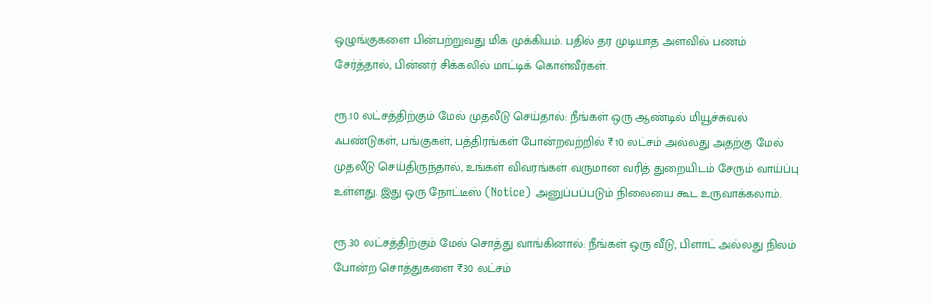ஒழுங்குகளை பின்பற்றுவது மிக முக்கியம். பதில் தர முடியாத அளவில் பணம் சேர்த்தால், பின்னர் சிக்கலில் மாட்டிக் கொள்வீர்கள்.

ரூ.10 லட்சத்திற்கும் மேல் முதலீடு செய்தால்: நீங்கள் ஒரு ஆண்டில் மியூச்சுவல் ஃபண்டுகள், பங்குகள், பத்திரங்கள் போன்றவற்றில் ₹10 லட்சம் அல்லது அதற்கு மேல் முதலீடு செய்திருந்தால், உங்கள் விவரங்கள் வருமான வரித் துறையிடம் சேரும் வாய்ப்பு உள்ளது. இது ஒரு நோட்டீஸ் (Notice) அனுப்பப்படும் நிலையை கூட உருவாக்கலாம்.

ரூ.30 லட்சத்திற்கும் மேல் சொத்து வாங்கினால்: நீங்கள் ஒரு வீடு, பிளாட் அல்லது நிலம் போன்ற சொத்துகளை ₹30 லட்சம்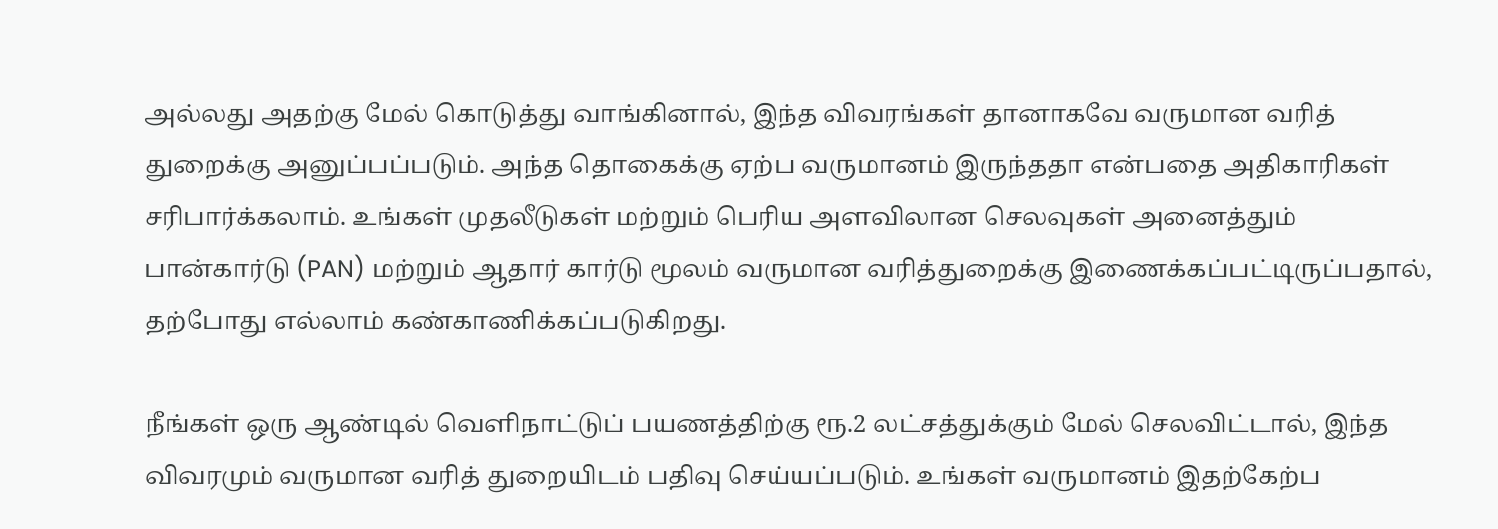அல்லது அதற்கு மேல் கொடுத்து வாங்கினால், இந்த விவரங்கள் தானாகவே வருமான வரித் துறைக்கு அனுப்பப்படும். அந்த தொகைக்கு ஏற்ப வருமானம் இருந்ததா என்பதை அதிகாரிகள் சரிபார்க்கலாம். உங்கள் முதலீடுகள் மற்றும் பெரிய அளவிலான செலவுகள் அனைத்தும் பான்கார்டு (PAN) மற்றும் ஆதார் கார்டு மூலம் வருமான வரித்துறைக்கு இணைக்கப்பட்டிருப்பதால், தற்போது எல்லாம் கண்காணிக்கப்படுகிறது.

நீங்கள் ஒரு ஆண்டில் வெளிநாட்டுப் பயணத்திற்கு ரூ.2 லட்சத்துக்கும் மேல் செலவிட்டால், இந்த விவரமும் வருமான வரித் துறையிடம் பதிவு செய்யப்படும். உங்கள் வருமானம் இதற்கேற்ப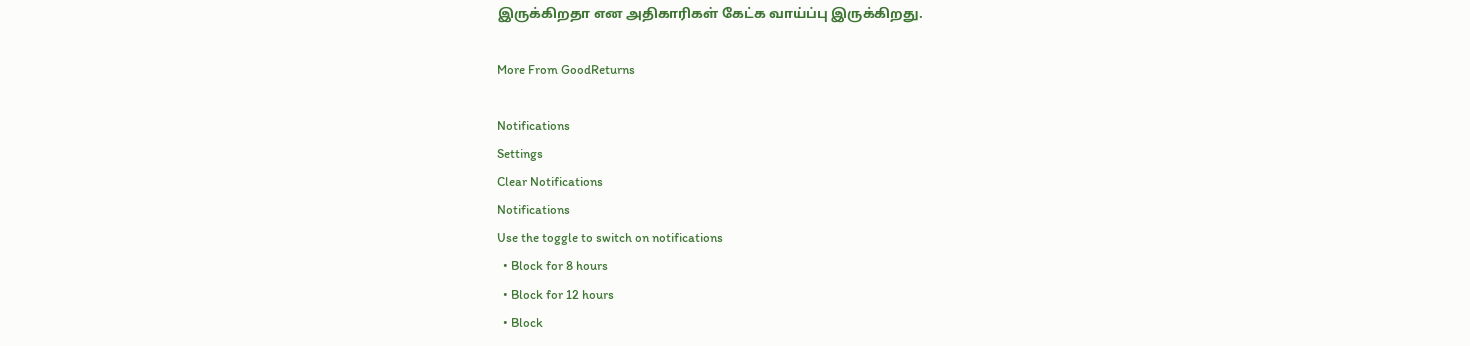இருக்கிறதா என அதிகாரிகள் கேட்க வாய்ப்பு இருக்கிறது.

More From GoodReturns

Notifications
Settings
Clear Notifications
Notifications
Use the toggle to switch on notifications
  • Block for 8 hours
  • Block for 12 hours
  • Block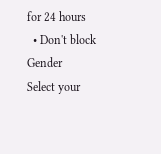for 24 hours
  • Don't block
Gender
Select your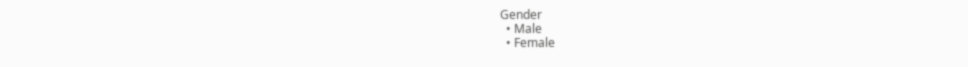Gender
  • Male
  • Female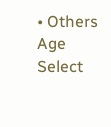• Others
Age
Select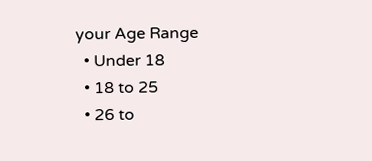your Age Range
  • Under 18
  • 18 to 25
  • 26 to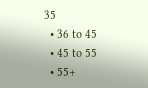35
  • 36 to 45
  • 45 to 55
  • 55+